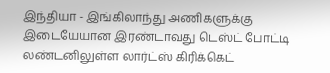இந்தியா - இங்கிலாந்து அணிகளுக்கு இடையேயான இரண்டாவது டெஸ்ட் போட்டி லண்டனிலுள்ள லார்ட்ஸ் கிரிக்கெட்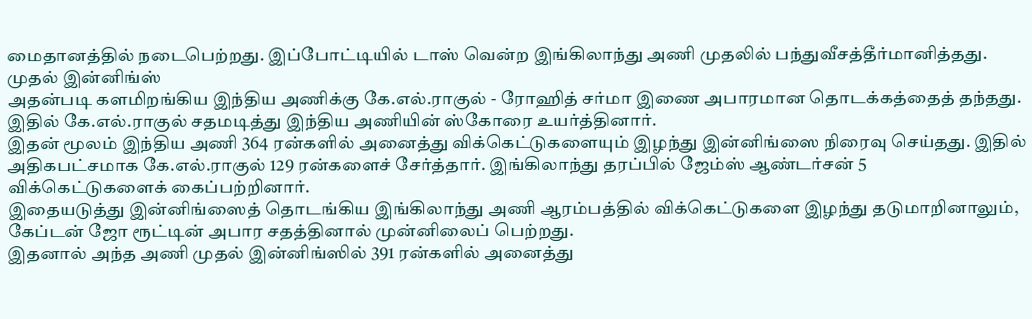மைதானத்தில் நடைபெற்றது. இப்போட்டியில் டாஸ் வென்ற இங்கிலாந்து அணி முதலில் பந்துவீசத்தீர்மானித்தது.
முதல் இன்னிங்ஸ்
அதன்படி களமிறங்கிய இந்திய அணிக்கு கே.எல்.ராகுல் - ரோஹித் சர்மா இணை அபாரமான தொடக்கத்தைத் தந்தது. இதில் கே.எல்.ராகுல் சதமடித்து இந்திய அணியின் ஸ்கோரை உயர்த்தினார்.
இதன் மூலம் இந்திய அணி 364 ரன்களில் அனைத்து விக்கெட்டுகளையும் இழந்து இன்னிங்ஸை நிரைவு செய்தது. இதில் அதிகபட்சமாக கே.எல்.ராகுல் 129 ரன்களைச் சேர்த்தார். இங்கிலாந்து தரப்பில் ஜேம்ஸ் ஆண்டர்சன் 5 விக்கெட்டுகளைக் கைப்பற்றினார்.
இதையடுத்து இன்னிங்ஸைத் தொடங்கிய இங்கிலாந்து அணி ஆரம்பத்தில் விக்கெட்டுகளை இழந்து தடுமாறினாலும், கேப்டன் ஜோ ரூட்டின் அபார சதத்தினால் முன்னிலைப் பெற்றது.
இதனால் அந்த அணி முதல் இன்னிங்ஸில் 391 ரன்களில் அனைத்து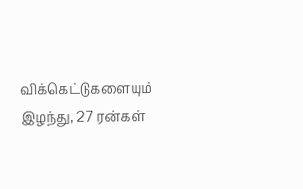விக்கெட்டுகளையும் இழந்து, 27 ரன்கள்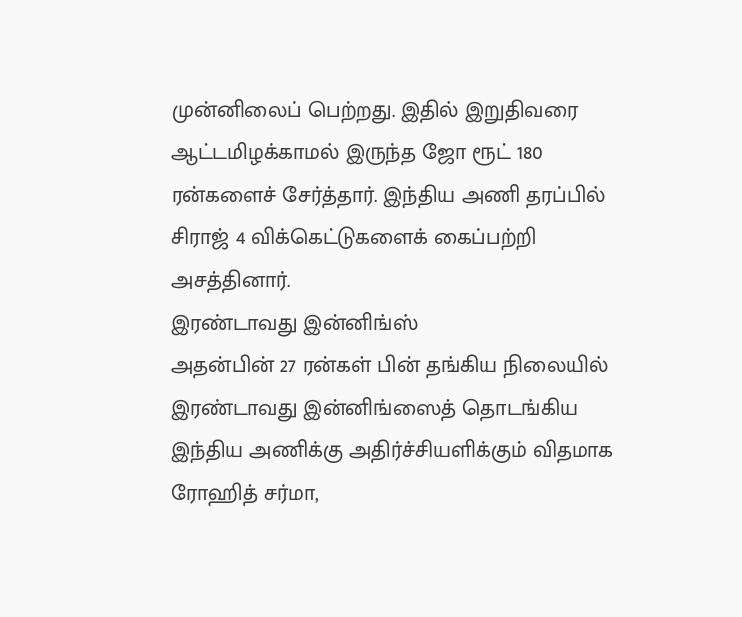முன்னிலைப் பெற்றது. இதில் இறுதிவரை ஆட்டமிழக்காமல் இருந்த ஜோ ரூட் 180 ரன்களைச் சேர்த்தார். இந்திய அணி தரப்பில் சிராஜ் 4 விக்கெட்டுகளைக் கைப்பற்றி அசத்தினார்.
இரண்டாவது இன்னிங்ஸ்
அதன்பின் 27 ரன்கள் பின் தங்கிய நிலையில் இரண்டாவது இன்னிங்ஸைத் தொடங்கிய இந்திய அணிக்கு அதிர்ச்சியளிக்கும் விதமாக ரோஹித் சர்மா,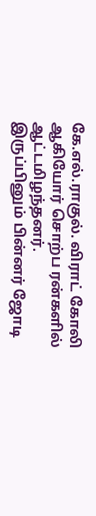கே.எல்.ராகுல். விராட் கோலி ஆகியோர் சொற்ப ரன்களில் ஆட்டமிழந்தனர்.
இருப்பினும் பின்னர் ஜோடி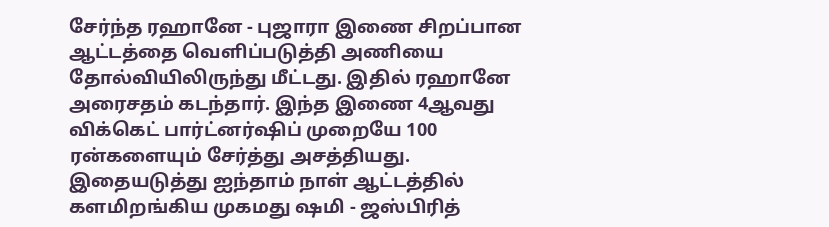சேர்ந்த ரஹானே - புஜாரா இணை சிறப்பான ஆட்டத்தை வெளிப்படுத்தி அணியை தோல்வியிலிருந்து மீட்டது. இதில் ரஹானே அரைசதம் கடந்தார். இந்த இணை 4ஆவது விக்கெட் பார்ட்னர்ஷிப் முறையே 100 ரன்களையும் சேர்த்து அசத்தியது.
இதையடுத்து ஐந்தாம் நாள் ஆட்டத்தில் களமிறங்கிய முகமது ஷமி - ஜஸ்பிரித்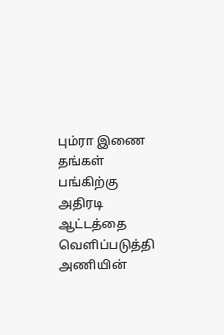பும்ரா இணை தங்கள் பங்கிற்கு அதிரடி ஆட்டத்தை வெளிப்படுத்தி அணியின்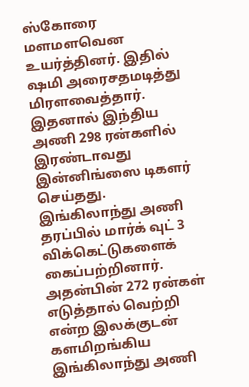ஸ்கோரை மளமளவென உயர்த்தினர். இதில் ஷமி அரைசதமடித்து மிரளவைத்தார்.
இதனால் இந்திய அணி 298 ரன்களில் இரண்டாவது இன்னிங்ஸை டிகளர் செய்தது. இங்கிலாந்து அணி தரப்பில் மார்க் வுட் 3 விக்கெட்டுகளைக் கைப்பற்றினார்.
அதன்பின் 272 ரன்கள் எடுத்தால் வெற்றி என்ற இலக்குடன் களமிறங்கிய இங்கிலாந்து அணி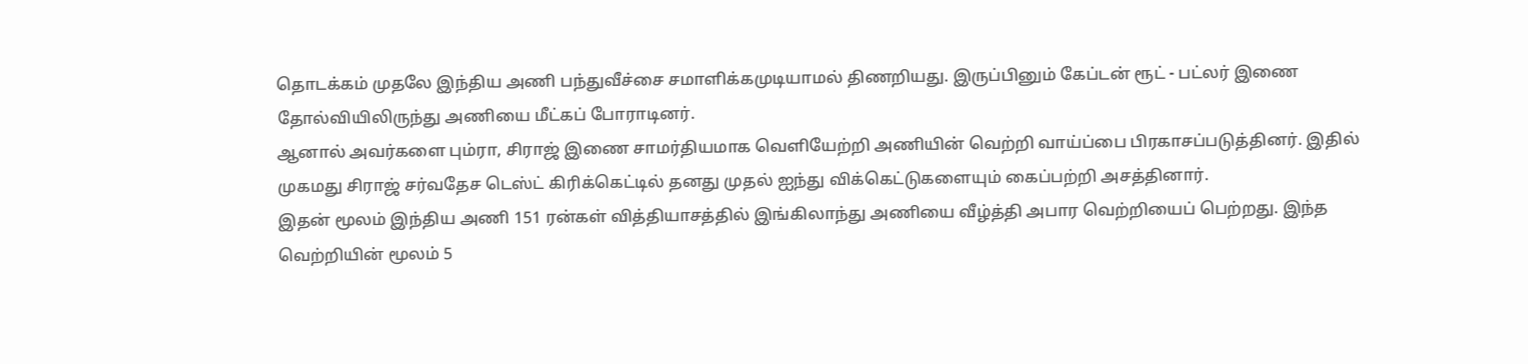தொடக்கம் முதலே இந்திய அணி பந்துவீச்சை சமாளிக்கமுடியாமல் திணறியது. இருப்பினும் கேப்டன் ரூட் - பட்லர் இணை தோல்வியிலிருந்து அணியை மீட்கப் போராடினர்.
ஆனால் அவர்களை பும்ரா, சிராஜ் இணை சாமர்தியமாக வெளியேற்றி அணியின் வெற்றி வாய்ப்பை பிரகாசப்படுத்தினர். இதில் முகமது சிராஜ் சர்வதேச டெஸ்ட் கிரிக்கெட்டில் தனது முதல் ஐந்து விக்கெட்டுகளையும் கைப்பற்றி அசத்தினார்.
இதன் மூலம் இந்திய அணி 151 ரன்கள் வித்தியாசத்தில் இங்கிலாந்து அணியை வீழ்த்தி அபார வெற்றியைப் பெற்றது. இந்த வெற்றியின் மூலம் 5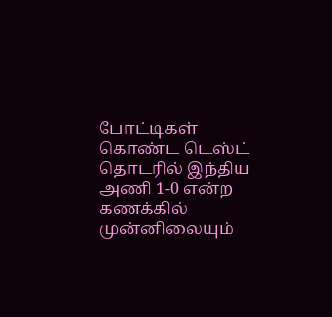போட்டிகள் கொண்ட டெஸ்ட் தொடரில் இந்திய அணி 1-0 என்ற கணக்கில் முன்னிலையும்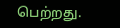பெற்றது.